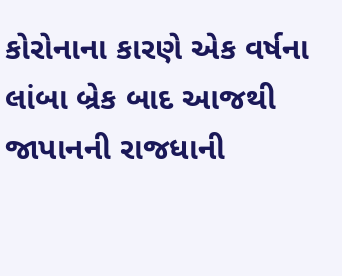કોરોનાના કારણે એક વર્ષના લાંબા બ્રેક બાદ આજથી જાપાનની રાજધાની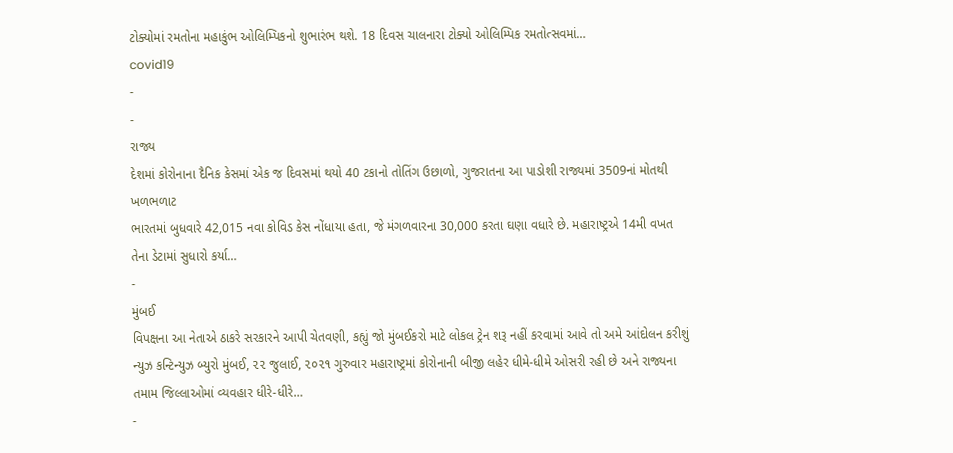ટોક્યોમાં રમતોના મહાકુંભ ઓલિમ્પિકનો શુભારંભ થશે. 18 દિવસ ચાલનારા ટોક્યો ઓલિમ્પિક રમતોત્સવમાં…
covid19
-
-
રાજ્ય
દેશમાં કોરોનાના દૈનિક કેસમાં એક જ દિવસમાં થયો 40 ટકાનો તોતિંગ ઉછાળો, ગુજરાતના આ પાડોશી રાજ્યમાં 3509નાં મોતથી ખળભળાટ
ભારતમાં બુધવારે 42,015 નવા કોવિડ કેસ નોંધાયા હતા, જે મંગળવારના 30,000 કરતા ઘણા વધારે છે. મહારાષ્ટ્રએ 14મી વખત તેના ડેટામાં સુધારો કર્યા…
-
મુંબઈ
વિપક્ષના આ નેતાએ ઠાકરે સરકારને આપી ચેતવણી, કહ્યું જો મુંબઈકરો માટે લોકલ ટ્રેન શરૂ નહીં કરવામાં આવે તો અમે આંદોલન કરીશું
ન્યુઝ કન્ટિન્યુઝ બ્યુરો મુંબઈ, ૨૨ જુલાઈ, ૨૦૨૧ ગુરુવાર મહારાષ્ટ્રમાં કોરોનાની બીજી લહેર ધીમે-ધીમે ઓસરી રહી છે અને રાજ્યના તમામ જિલ્લાઓમાં વ્યવહાર ધીરે-ધીરે…
-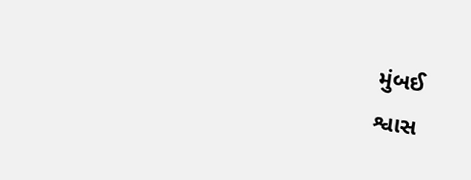મુંબઈ
શ્વાસ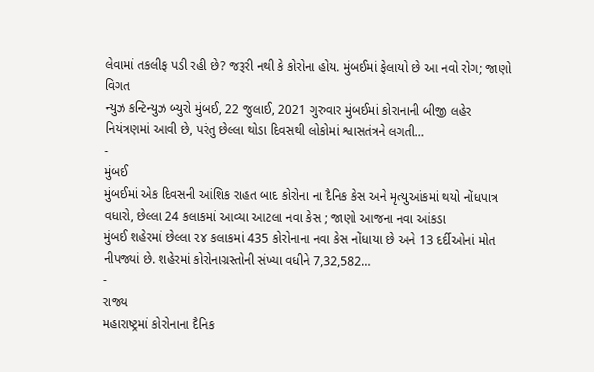લેવામાં તકલીફ પડી રહી છે? જરૂરી નથી કે કોરોના હોય. મુંબઈમાં ફેલાયો છે આ નવો રોગ; જાણો વિગત
ન્યુઝ કન્ટિન્યુઝ બ્યુરો મુંબઈ, 22 જુલાઈ, 2021 ગુરુવાર મુંબઈમાં કોરાનાની બીજી લહેર નિયંત્રણમાં આવી છે, પરંતુ છેલ્લા થોડા દિવસથી લોકોમાં શ્વાસતંત્રને લગતી…
-
મુંબઈ
મુંબઈમાં એક દિવસની આંશિક રાહત બાદ કોરોના ના દૈનિક કેસ અને મૃત્યુઆંકમાં થયો નોંધપાત્ર વધારો, છેલ્લા 24 કલાકમાં આવ્યા આટલા નવા કેસ ; જાણો આજના નવા આંકડા
મુંબઈ શહેરમાં છેલ્લા ૨૪ કલાકમાં 435 કોરોનાના નવા કેસ નોંધાયા છે અને 13 દર્દીઓનાં મોત નીપજ્યાં છે. શહેરમાં કોરોનાગ્રસ્તોની સંખ્યા વધીને 7,32,582…
-
રાજ્ય
મહારાષ્ટ્રમાં કોરોનાના દૈનિક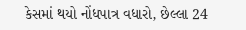કેસમાં થયો નોંધપાત્ર વધારો, છેલ્લા 24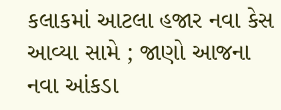કલાકમાં આટલા હજાર નવા કેસ આવ્યા સામે ; જાણો આજના નવા આંકડા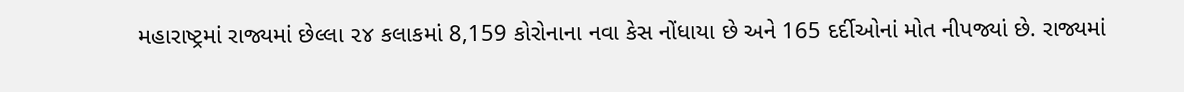મહારાષ્ટ્રમાં રાજ્યમાં છેલ્લા ૨૪ કલાકમાં 8,159 કોરોનાના નવા કેસ નોંધાયા છે અને 165 દર્દીઓનાં મોત નીપજ્યાં છે. રાજ્યમાં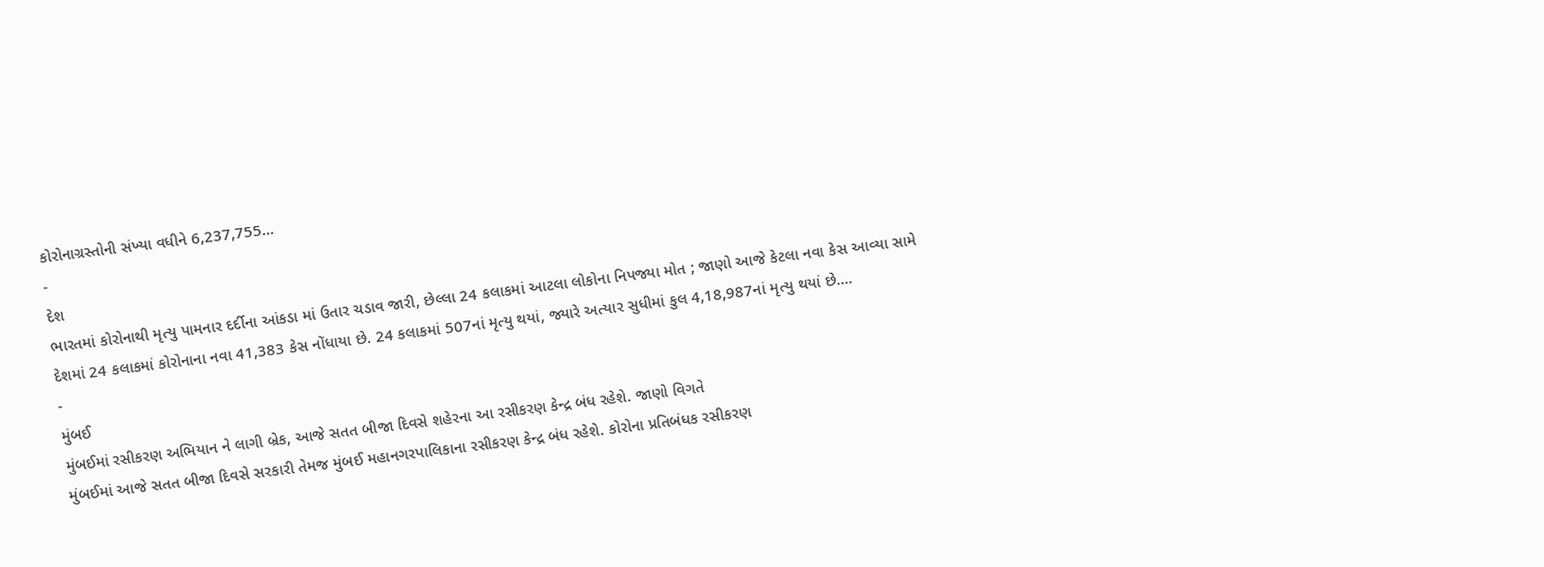કોરોનાગ્રસ્તોની સંખ્યા વધીને 6,237,755…
-
દેશ
ભારતમાં કોરોનાથી મૃત્યુ પામનાર દર્દીના આંકડા માં ઉતાર ચડાવ જારી, છેલ્લા 24 કલાકમાં આટલા લોકોના નિપજ્યા મોત ; જાણો આજે કેટલા નવા કેસ આવ્યા સામે
દેશમાં 24 કલાકમાં કોરોનાના નવા 41,383 કેસ નોંધાયા છે. 24 કલાકમાં 507નાં મૃત્યુ થયાં, જ્યારે અત્યાર સુધીમાં કુલ 4,18,987નાં મૃત્યુ થયાં છે.…
-
મુંબઈ
મુંબઈમાં રસીકરણ અભિયાન ને લાગી બ્રેક, આજે સતત બીજા દિવસે શહેરના આ રસીકરણ કેન્દ્ર બંધ રહેશે. જાણો વિગતે
મુંબઈમાં આજે સતત બીજા દિવસે સરકારી તેમજ મુંબઈ મહાનગરપાલિકાના રસીકરણ કેન્દ્ર બંધ રહેશે. કોરોના પ્રતિબંધક રસીકરણ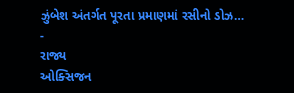ઝુંબેશ અંતર્ગત પૂરતા પ્રમાણમાં રસીનો ડોઝ…
-
રાજ્ય
ઓક્સિજન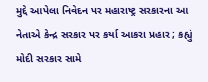મુદ્દે આપેલા નિવેદન પર મહારાષ્ટ્ર સરકારના આ નેતાએ કેન્દ્ર સરકાર પર કર્યા આકરા પ્રહાર ; કહ્યું મોદી સરકાર સામે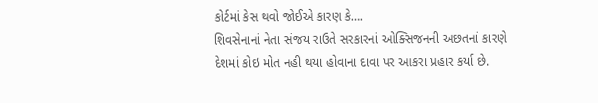કોર્ટમાં કેસ થવો જોઈએ કારણ કે….
શિવસેનાનાં નેતા સંજય રાઉતે સરકારનાં ઓક્સિજનની અછતનાં કારણે દેશમાં કોઇ મોત નહી થયા હોવાના દાવા પર આકરા પ્રહાર કર્યા છે.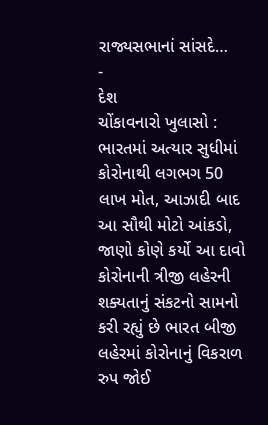રાજ્યસભાનાં સાંસદે…
-
દેશ
ચોંકાવનારો ખુલાસો : ભારતમાં અત્યાર સુધીમાં કોરોનાથી લગભગ 50 લાખ મોત, આઝાદી બાદ આ સૌથી મોટો આંકડો, જાણો કોણે કર્યો આ દાવો
કોરોનાની ત્રીજી લહેરની શક્યતાનું સંકટનો સામનો કરી રહ્યું છે ભારત બીજી લહેરમાં કોરોનાનું વિકરાળ રુપ જોઈ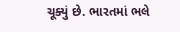ચૂક્યું છે. ભારતમાં ભલે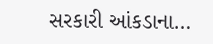સરકારી આંકડાના…